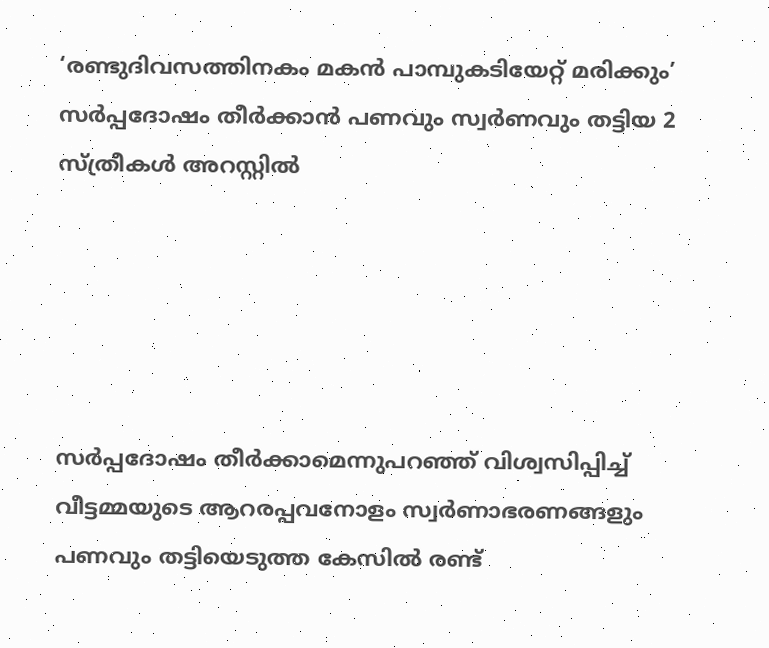‘രണ്ടുദിവസത്തിനകം മകൻ പാമ്പുകടിയേറ്റ് മരിക്കും’ സർപ്പദോഷം തീർക്കാൻ പണവും സ്വർണവും തട്ടിയ 2 സ്ത്രീകൾ അറസ്റ്റിൽ





സർപ്പദോഷം തീർക്കാമെന്നുപറഞ്ഞ് വിശ്വസിപ്പിച്ച് വീട്ടമ്മയുടെ ആറരപ്പവനോളം സ്വർണാഭരണങ്ങളും പണവും തട്ടിയെടുത്ത കേസിൽ രണ്ട്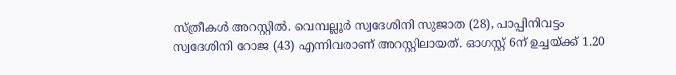സ്ത്രീകൾ അറസ്റ്റിൽ. വെമ്പല്ലൂർ സ്വദേശിനി സുജാത (28), പാപ്പിനിവട്ടം സ്വദേശിനി റോജ (43) എന്നിവരാണ് അറസ്റ്റിലായത്. ഓഗസ്റ്റ് 6ന് ഉച്ചയ്ക്ക് 1.20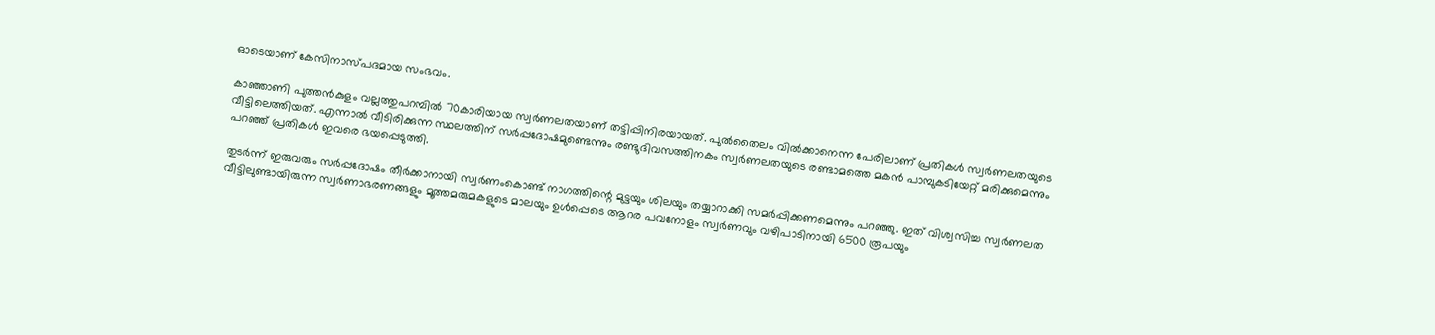ഓടെയാണ് കേസിനാസ്പദമായ സംഭവം.

കാഞ്ഞാണി പുത്തൻകുളം വല്ലത്തുപറമ്പിൽ 70കാരിയായ സ്വ‌ർണലതയാണ് തട്ടിപ്പിനിരയായത്. പുൽതൈലം വിൽക്കാനെന്ന പേരിലാണ് പ്രതികൾ സ്വർണലതയുടെ വീട്ടിലെത്തിയത്. എന്നാൽ വീടിരിക്കുന്ന സ്ഥലത്തിന് സർപ്പദോഷമുണ്ടെന്നും രണ്ടുദിവസത്തിനകം സ്വർണലതയുടെ രണ്ടാമത്തെ മകൻ പാമ്പുകടിയേറ്റ് മരിക്കുമെന്നും പറഞ്ഞ് പ്രതികൾ ഇവരെ ഭയപ്പെടുത്തി.

തുടർന്ന് ഇരുവരും സർപ്പദോഷം തീർക്കാനായി സ്വർ‌ണംകൊണ്ട് നാഗത്തിന്റെ മുട്ടയും ശിലയും തയ്യാറാക്കി സമർ‌പ്പിക്കണമെന്നും പറഞ്ഞു. ഇത് വിശ്വസിച്ച സ്വർണലത വീട്ടിലുണ്ടായിരുന്ന സ്വർണാഭരണങ്ങളും മൂത്തമരുമകളുടെ മാലയും ഉൾപ്പെടെ ആറര പവനോളം സ്വർണവും വഴിപാടിനായി 6500 രൂപയും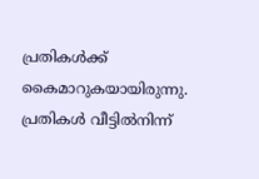പ്രതികൾക്ക് കൈമാറുകയായിരുന്നു. പ്രതികൾ വീട്ടിൽനിന്ന്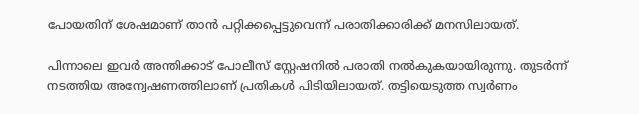പോയതിന് ശേഷമാണ് താൻ പറ്റിക്കപ്പെട്ടുവെന്ന് പരാതിക്കാരിക്ക് മനസിലായത്.

പിന്നാലെ ഇവർ അന്തിക്കാട് പോലീസ് സ്റ്റേഷനിൽ പരാതി നൽകുകയായിരുന്നു. തുടർന്ന് നടത്തിയ അന്വേഷണത്തിലാണ് പ്രതികൾ പിടിയിലായത്. തട്ടിയെടുത്ത സ്വർണം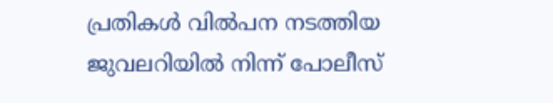പ്രതികൾ വിൽപന നടത്തിയ ജുവലറിയിൽ നിന്ന് പോലീസ്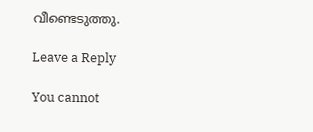വീണ്ടെടുത്തു.

Leave a Reply

You cannot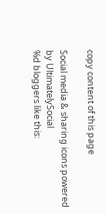copy content of this page

Social media & sharing icons powered by UltimatelySocial
%d bloggers like this: